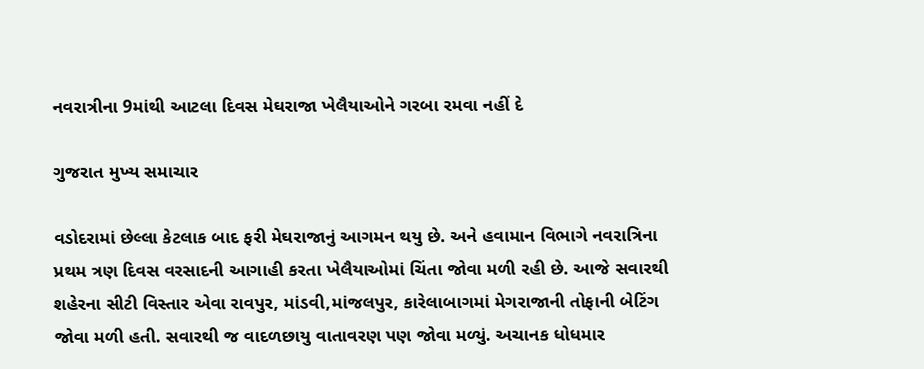નવરાત્રીના 9માંથી આટલા દિવસ મેઘરાજા ખેલૈયાઓને ગરબા રમવા નહીં દે

ગુજરાત મુખ્ય સમાચાર

વડોદરામાં છેલ્લા કેટલાક બાદ ફરી મેઘરાજાનું આગમન થયુ છે. અને હવામાન વિભાગે નવરાત્રિના પ્રથમ ત્રણ દિવસ વરસાદની આગાહી કરતા ખેલૈયાઓમાં ચિંતા જોવા મળી રહી છે. આજે સવારથી શહેરના સીટી વિસ્તાર એવા રાવપુર, માંડવી,માંજલપુર, કારેલાબાગમાં મેગરાજાની તોફાની બેટિંગ જોવા મળી હતી. સવારથી જ વાદળછાયુ વાતાવરણ પણ જોવા મળ્યું. અચાનક ધોધમાર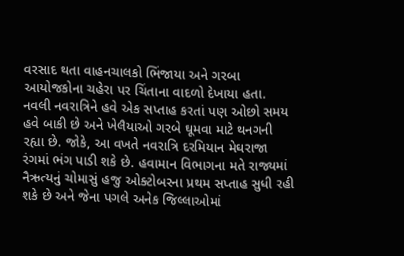વરસાદ થતા વાહનચાલકો ભિંજાયા અને ગરબા આયોજકોના ચહેરા પર ચિંતાના વાદળો દેખાયા હતા. નવલી નવરાત્રિને હવે એક સપ્તાહ કરતાં પણ ઓછો સમય હવે બાકી છે અને ખેલૈયાઓ ગરબે ઘૂમવા માટે થનગની રહ્યા છે. જોકે, આ વખતે નવરાત્રિ દરમિયાન મેઘરાજા રંગમાં ભંગ પાડી શકે છે. હવામાન વિભાગના મતે રાજ્યમાં નૈઋત્યનું ચોમાસું હજુ ઓક્ટોબરના પ્રથમ સપ્તાહ સુધી રહી શકે છે અને જેના પગલે અનેક જિલ્લાઓમાં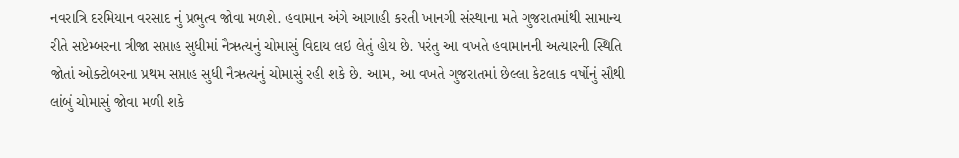નવરાત્રિ દરમિયાન વરસાદ નું પ્રભુત્વ જોવા મળશે. હવામાન અંગે આગાહી કરતી ખાનગી સંસ્થાના મતે ગુજરાતમાંથી સામાન્ય રીતે સપ્ટેમ્બરના ત્રીજા સપ્તાહ સુધીમાં નૈઋત્યનું ચોમાસું વિદાય લઇ લેતું હોય છે. પરંતુ આ વખતે હવામાનની અત્યારની સ્થિતિ જોતાં ઓક્ટોબરના પ્રથમ સપ્તાહ સુધી નૈઋત્યનું ચોમાસું રહી શકે છે. આમ, આ વખતે ગુજરાતમાં છેલ્લા કેટલાક વર્ષોનું સૌથી લાંબું ચોમાસું જોવા મળી શકે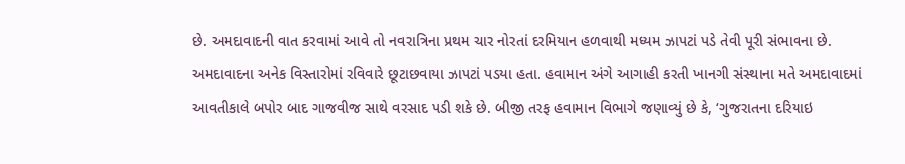છે. અમદાવાદની વાત કરવામાં આવે તો નવરાત્રિના પ્રથમ ચાર નોરતાં દરમિયાન હળવાથી મધ્યમ ઝાપટાં પડે તેવી પૂરી સંભાવના છે. અમદાવાદના અનેક વિસ્તારોમાં રવિવારે છૂટાછવાયા ઝાપટાં પડયા હતા. હવામાન અંગે આગાહી કરતી ખાનગી સંસ્થાના મતે અમદાવાદમાં આવતીકાલે બપોર બાદ ગાજવીજ સાથે વરસાદ પડી શકે છે. બીજી તરફ હવામાન વિભાગે જણાવ્યું છે કે, ‘ગુજરાતના દરિયાઇ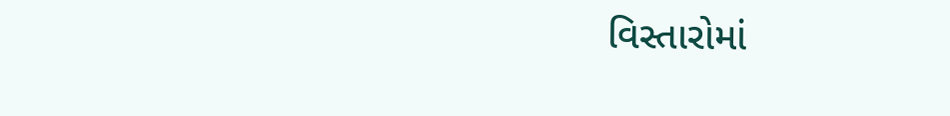વિસ્તારોમાં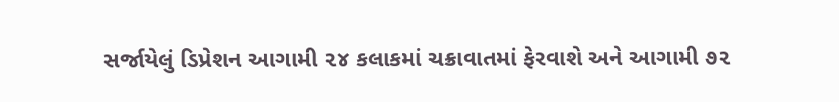સર્જાયેલું ડિપ્રેશન આગામી ૨૪ કલાકમાં ચક્રાવાતમાં ફેરવાશે અને આગામી ૭૨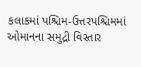કલાકમાં પશ્ચિમ-ઉત્તરપશ્ચિમમાં ઓમાનના સમુદ્રી વિસ્તાર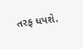તરફ ધપશે.